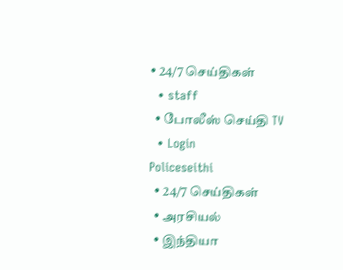• 24/7 செய்திகள்
  • staff
  • போலீஸ் செய்தி TV
  • Login
Policeseithi
  • 24/7 செய்திகள்
  • அரசியல்
  • இந்தியா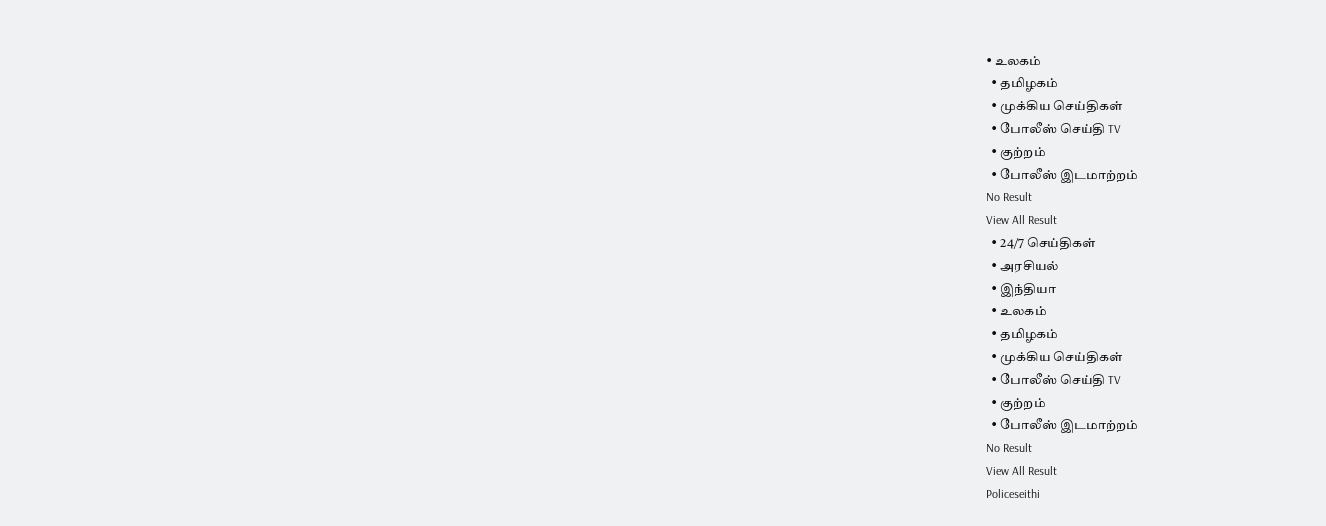• உலகம்
  • தமிழகம்
  • முக்கிய செய்திகள்
  • போலீஸ் செய்தி TV
  • குற்றம்
  • போலீஸ் இடமாற்றம்
No Result
View All Result
  • 24/7 செய்திகள்
  • அரசியல்
  • இந்தியா
  • உலகம்
  • தமிழகம்
  • முக்கிய செய்திகள்
  • போலீஸ் செய்தி TV
  • குற்றம்
  • போலீஸ் இடமாற்றம்
No Result
View All Result
Policeseithi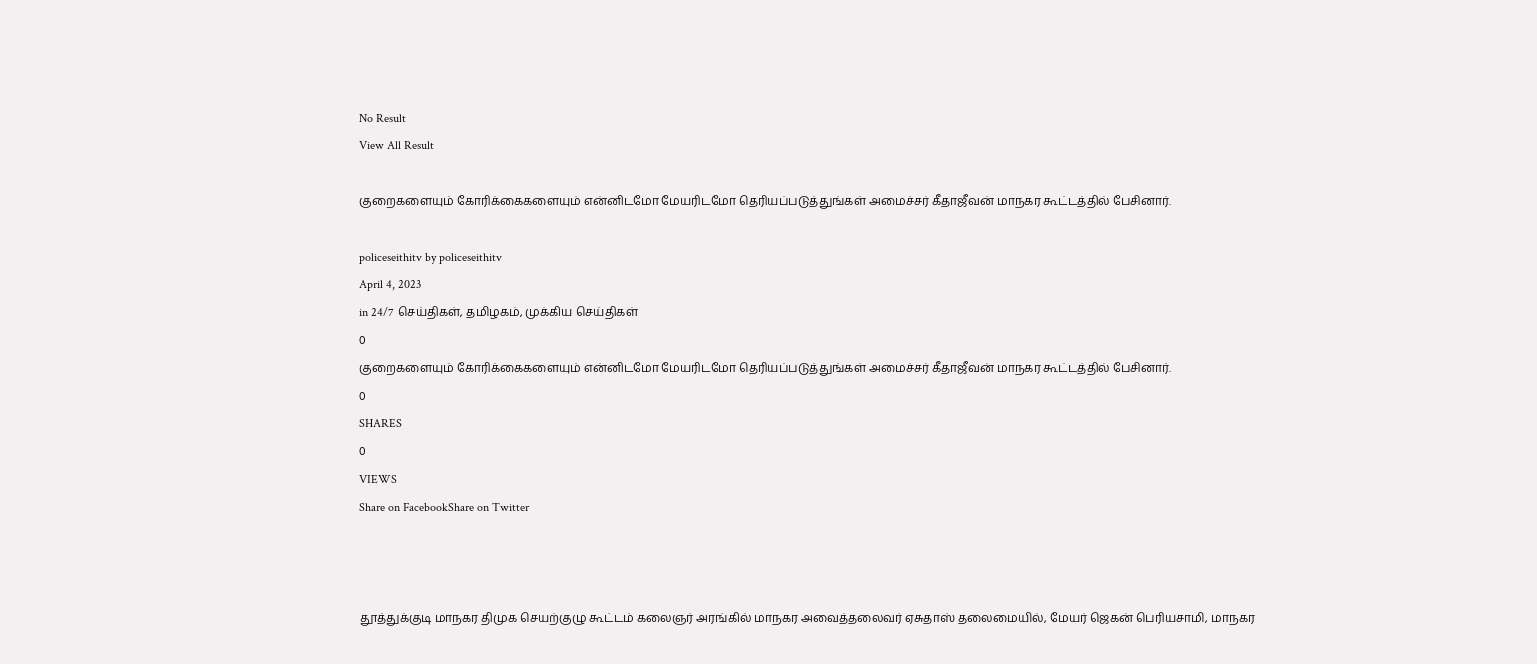No Result
View All Result

குறைகளையும் கோரிக்கைகளையும் என்னிடமோ மேயரிடமோ தெரியப்படுத்துங்கள் அமைச்சர் கீதாஜீவன் மாநகர கூட்டத்தில் பேசினார்.

policeseithitv by policeseithitv
April 4, 2023
in 24/7 செய்திகள், தமிழகம், முக்கிய செய்திகள்
0
குறைகளையும் கோரிக்கைகளையும் என்னிடமோ மேயரிடமோ தெரியப்படுத்துங்கள் அமைச்சர் கீதாஜீவன் மாநகர கூட்டத்தில் பேசினார்.
0
SHARES
0
VIEWS
Share on FacebookShare on Twitter



தூத்துக்குடி மாநகர திமுக செயற்குழு கூட்டம் கலைஞர் அரங்கில் மாநகர அவைத்தலைவர் ஏசுதாஸ் தலைமையில், மேயர் ஜெகன் பெரியசாமி, மாநகர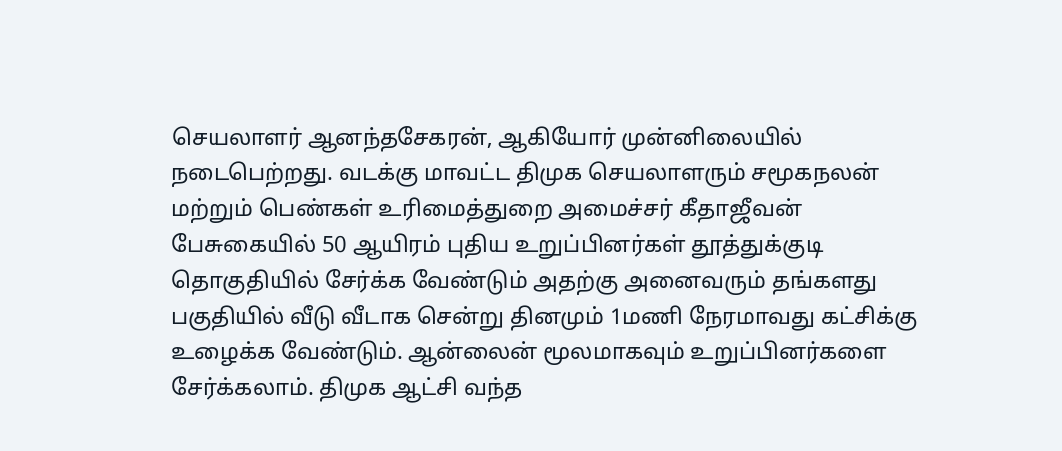செயலாளர் ஆனந்தசேகரன், ஆகியோர் முன்னிலையில் நடைபெற்றது. வடக்கு மாவட்ட திமுக செயலாளரும் சமூகநலன் மற்றும் பெண்கள் உரிமைத்துறை அமைச்சர் கீதாஜீவன் பேசுகையில் 50 ஆயிரம் புதிய உறுப்பினர்கள் தூத்துக்குடி தொகுதியில் சேர்க்க வேண்டும் அதற்கு அனைவரும் தங்களது பகுதியில் வீடு வீடாக சென்று தினமும் 1மணி நேரமாவது கட்சிக்கு உழைக்க வேண்டும். ஆன்லைன் மூலமாகவும் உறுப்பினர்களை சேர்க்கலாம். திமுக ஆட்சி வந்த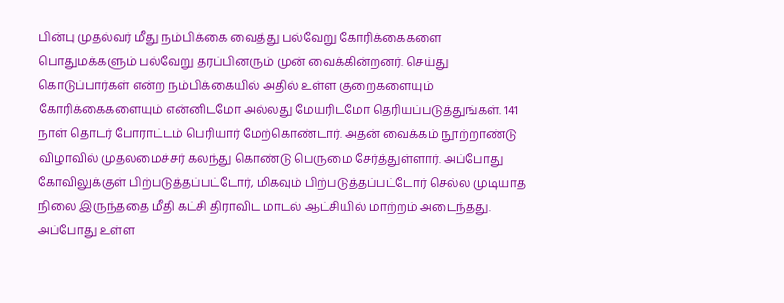பின்பு முதல்வர் மீது நம்பிக்கை வைத்து பல்வேறு கோரிக்கைகளை பொதுமக்களும் பல்வேறு தரப்பினரும் முன் வைக்கின்றனர். செய்து கொடுப்பார்கள் என்ற நம்பிக்கையில் அதில் உள்ள குறைகளையும் கோரிக்கைகளையும் என்னிடமோ அல்லது மேயரிடமோ தெரியப்படுத்துங்கள். 141 நாள் தொடர் போராட்டம் பெரியார் மேற்கொண்டார். அதன் வைக்கம் நூற்றாண்டு விழாவில் முதலமைச்சர் கலந்து கொண்டு பெருமை சேர்த்துள்ளார். அப்போது கோவிலுக்குள் பிற்படுத்தப்பட்டோர், மிகவும் பிற்படுத்தப்பட்டோர் செல்ல முடியாத நிலை இருந்ததை மீதி கட்சி திராவிட மாடல் ஆட்சியில் மாற்றம் அடைந்தது. அப்போது உள்ள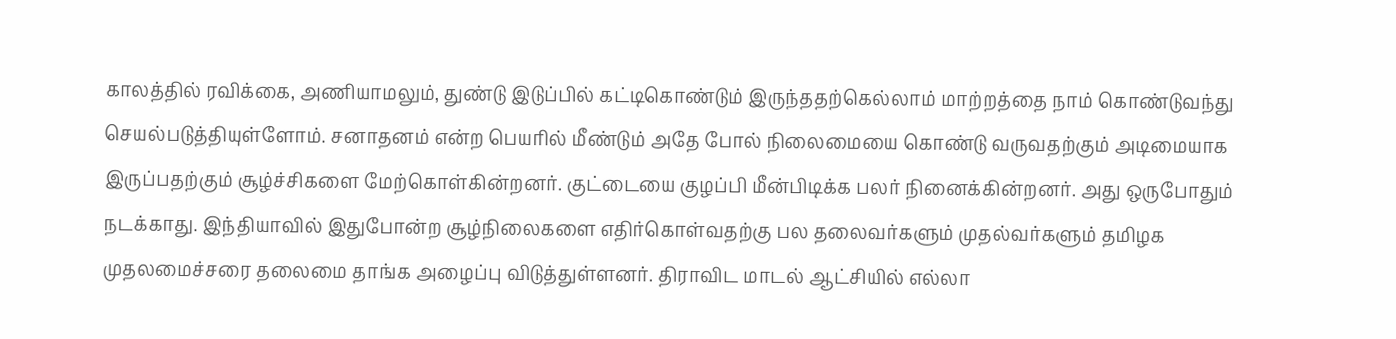காலத்தில் ரவிக்கை, அணியாமலும், துண்டு இடுப்பில் கட்டிகொண்டும் இருந்ததற்கெல்லாம் மாற்றத்தை நாம் கொண்டுவந்து செயல்படுத்தியுள்ளோம். சனாதனம் என்ற பெயரில் மீண்டும் அதே போல் நிலைமையை கொண்டு வருவதற்கும் அடிமையாக இருப்பதற்கும் சூழ்ச்சிகளை மேற்கொள்கின்றனர். குட்டையை குழப்பி மீன்பிடிக்க பலர் நினைக்கின்றனர். அது ஒருபோதும் நடக்காது. இந்தியாவில் இதுபோன்ற சூழ்நிலைகளை எதிர்கொள்வதற்கு பல தலைவர்களும் முதல்வர்களும் தமிழக முதலமைச்சரை தலைமை தாங்க அழைப்பு விடுத்துள்ளனர். திராவிட மாடல் ஆட்சியில் எல்லா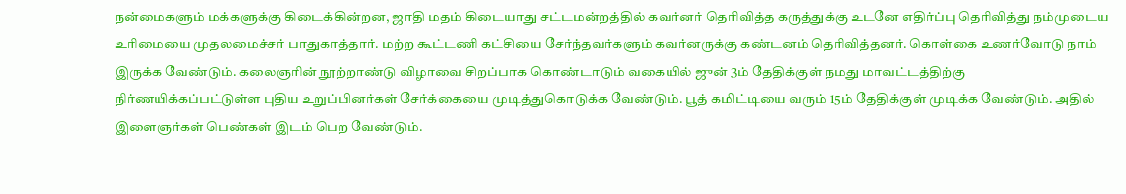நன்மைகளும் மக்களுக்கு கிடைக்கின்றன, ஜாதி மதம் கிடையாது சட்டமன்றத்தில் கவர்னர் தெரிவித்த கருத்துக்கு உடனே எதிர்ப்பு தெரிவித்து நம்முடைய உரிமையை முதலமைச்சர் பாதுகாத்தார். மற்ற கூட்டணி கட்சியை சேர்ந்தவர்களும் கவர்னருக்கு கண்டனம் தெரிவித்தனர். கொள்கை உணர்வோடு நாம் இருக்க வேண்டும். கலைஞரின் நூற்றாண்டு விழாவை சிறப்பாக கொண்டாடும் வகையில் ஜுன் 3ம் தேதிக்குள் நமது மாவட்டத்திற்கு நிர்ணயிக்கப்பட்டுள்ள புதிய உறுப்பினர்கள் சேர்க்கையை முடித்துகொடுக்க வேண்டும். பூத் கமிட்டியை வரும் 15ம் தேதிக்குள் முடிக்க வேண்டும். அதில் இளைஞர்கள் பெண்கள் இடம் பெற வேண்டும்.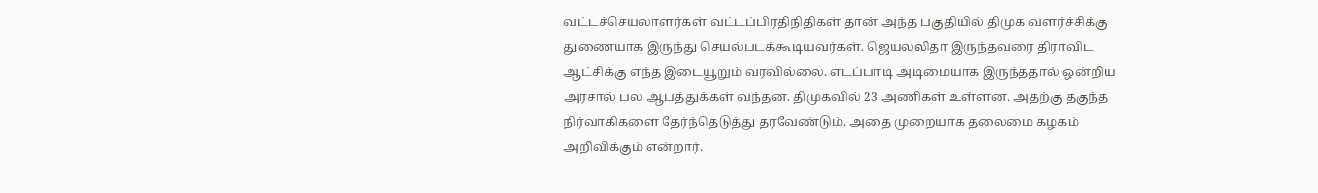வட்டச்செயலாளர்கள் வட்டப்பிரதிநிதிகள் தான் அந்த பகுதியில் திமுக வளர்ச்சிக்கு துணையாக இருந்து செயல்படக்கூடியவர்கள். ஜெயலலிதா இருந்தவரை திராவிட ஆட்சிக்கு எந்த இடையூறும் வரவில்லை. எடப்பாடி அடிமையாக இருந்ததால் ஒன்றிய அரசால் பல ஆபத்துக்கள் வந்தன. திமுகவில் 23 அணிகள் உள்ளன. அதற்கு தகுந்த நிர்வாகிகளை தேர்ந்தெடுத்து தரவேண்டும். அதை முறையாக தலைமை கழகம் அறிவிக்கும் என்றார்.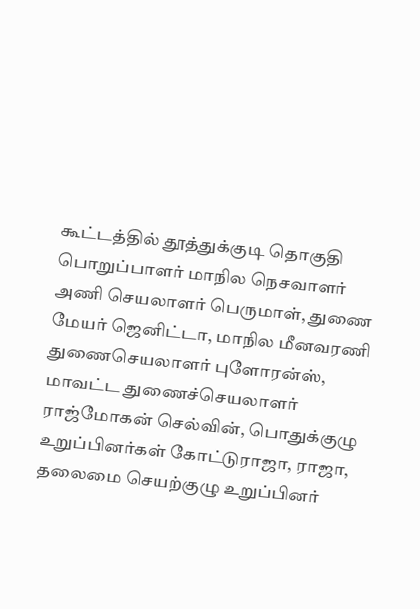கூட்டத்தில் தூத்துக்குடி தொகுதி பொறுப்பாளர் மாநில நெசவாளர் அணி செயலாளர் பெருமாள், துணை மேயர் ஜெனிட்டா, மாநில மீனவரணி துணைசெயலாளர் புளோரன்ஸ், மாவட்ட துணைச்செயலாளர் ராஜ்மோகன் செல்வின், பொதுக்குழு உறுப்பினர்கள் கோட்டுராஜா, ராஜா, தலைமை செயற்குழு உறுப்பினர்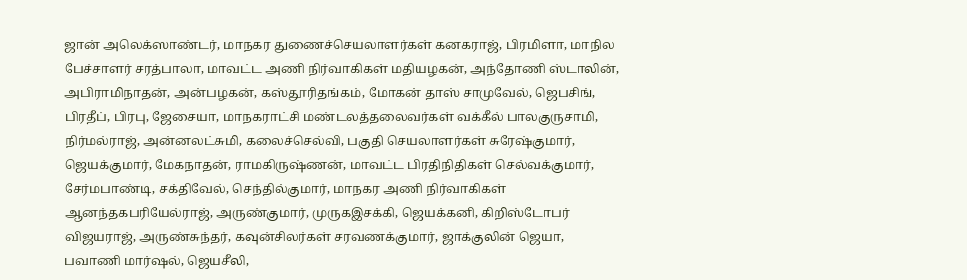ஜான் அலெக்ஸாண்டர், மாநகர துணைச்செயலாளர்கள் கனகராஜ், பிரமிளா, மாநில பேச்சாளர் சரத்பாலா, மாவட்ட அணி நிர்வாகிகள் மதியழகன், அந்தோணி ஸ்டாலின், அபிராமிநாதன், அன்பழகன், கஸ்தூரிதங்கம், மோகன் தாஸ் சாமுவேல், ஜெபசிங், பிரதீப், பிரபு, ஜேசையா, மாநகராட்சி மண்டலத்தலைவர்கள் வக்கீல் பாலகுருசாமி, நிர்மல்ராஜ், அன்னலட்சுமி, கலைச்செல்வி, பகுதி செயலாளர்கள் சுரேஷ்குமார், ஜெயக்குமார், மேகநாதன், ராமகிருஷ்ணன், மாவட்ட பிரதிநிதிகள் செல்வக்குமார், சேர்மபாண்டி, சக்திவேல், செந்தில்குமார், மாநகர அணி நிர்வாகிகள் ஆனந்தகபரியேல்ராஜ், அருண்குமார், முருகஇசக்கி, ஜெயக்கனி, கிறிஸ்டோபர் விஜயராஜ், அருண்சுந்தர், கவுன்சிலர்கள் சரவணக்குமார், ஜாக்குலின் ஜெயா, பவாணி மார்ஷல், ஜெயசீலி,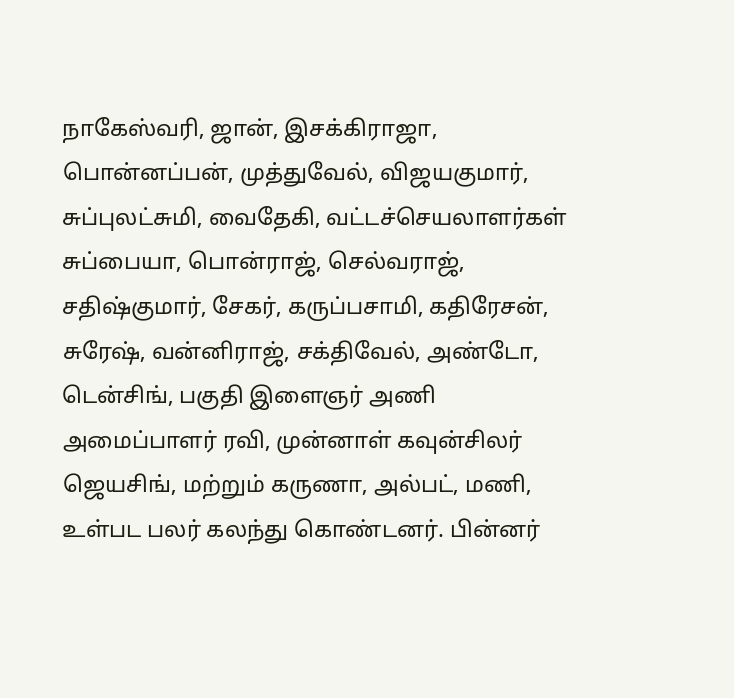நாகேஸ்வரி, ஜான், இசக்கிராஜா, பொன்னப்பன், முத்துவேல், விஜயகுமார், சுப்புலட்சுமி, வைதேகி, வட்டச்செயலாளர்கள் சுப்பையா, பொன்ராஜ், செல்வராஜ், சதிஷ்குமார், சேகர், கருப்பசாமி, கதிரேசன், சுரேஷ், வன்னிராஜ், சக்திவேல், அண்டோ, டென்சிங், பகுதி இளைஞர் அணி அமைப்பாளர் ரவி, முன்னாள் கவுன்சிலர் ஜெயசிங், மற்றும் கருணா, அல்பட், மணி, உள்பட பலர் கலந்து கொண்டனர். பின்னர்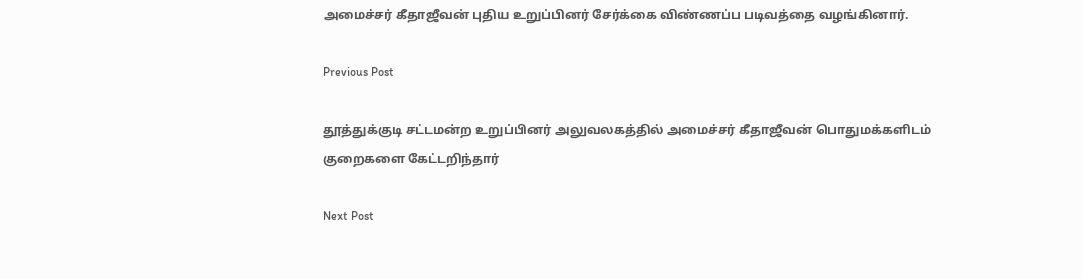அமைச்சர் கீதாஜீவன் புதிய உறுப்பினர் சேர்க்கை விண்ணப்ப படிவத்தை வழங்கினார்.

Previous Post

தூத்துக்குடி சட்டமன்ற உறுப்பினர் அலுவலகத்தில் அமைச்சர் கீதாஜீவன் பொதுமக்களிடம் குறைகளை கேட்டறிந்தார்

Next Post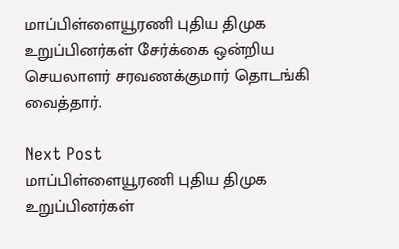மாப்பிள்ளையூரணி புதிய திமுக உறுப்பினர்கள் சேர்க்கை ஒன்றிய செயலாளர் சரவணக்குமார் தொடங்கி வைத்தார்.

Next Post
மாப்பிள்ளையூரணி புதிய திமுக உறுப்பினர்கள்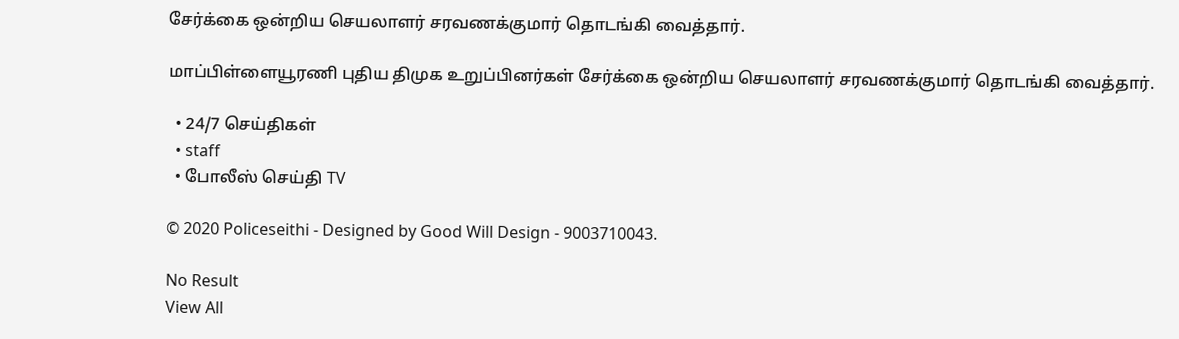சேர்க்கை ஒன்றிய செயலாளர் சரவணக்குமார் தொடங்கி வைத்தார்.

மாப்பிள்ளையூரணி புதிய திமுக உறுப்பினர்கள் சேர்க்கை ஒன்றிய செயலாளர் சரவணக்குமார் தொடங்கி வைத்தார்.

  • 24/7 செய்திகள்
  • staff
  • போலீஸ் செய்தி TV

© 2020 Policeseithi - Designed by Good Will Design - 9003710043.

No Result
View All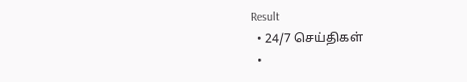Result
  • 24/7 செய்திகள்
  •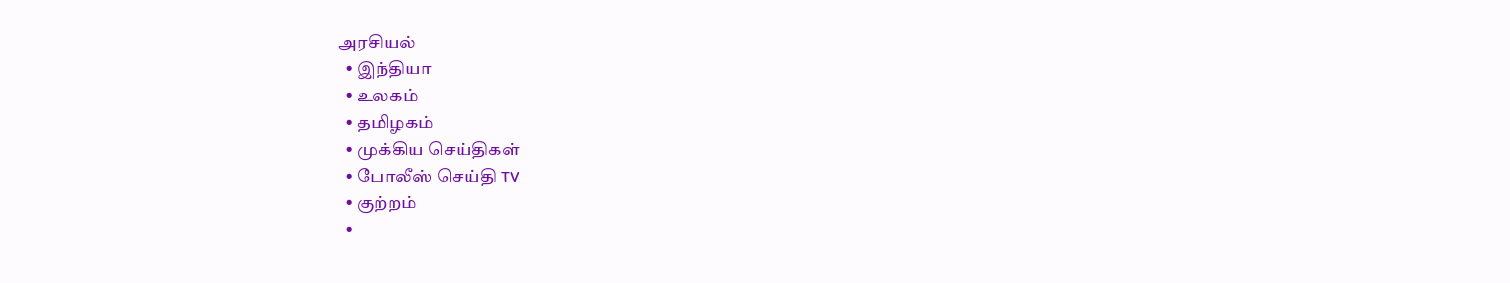அரசியல்
  • இந்தியா
  • உலகம்
  • தமிழகம்
  • முக்கிய செய்திகள்
  • போலீஸ் செய்தி TV
  • குற்றம்
  •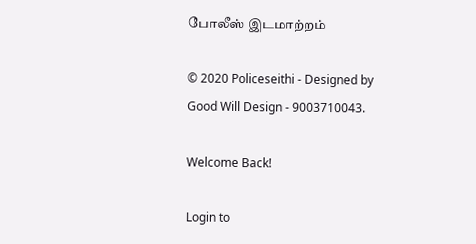போலீஸ் இடமாற்றம்

© 2020 Policeseithi - Designed by Good Will Design - 9003710043.

Welcome Back!

Login to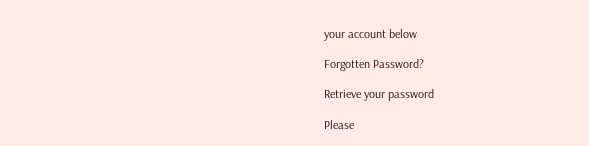your account below

Forgotten Password?

Retrieve your password

Please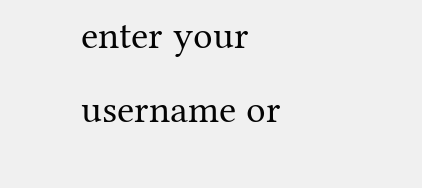enter your username or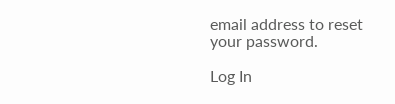email address to reset your password.

Log In